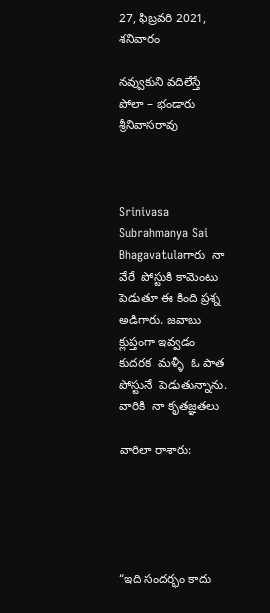27, ఫిబ్రవరి 2021, శనివారం

నవ్వుకుని వదిలేస్తే పోలా – భండారు శ్రీనివాసరావు



Srinivasa Subrahmanya Sai Bhagavatulaగారు  నా వేరే  పోస్టుకి కామెంటు పెడుతూ ఈ కింది ప్రశ్న అడిగారు. జవాబు క్లుప్తంగా ఇవ్వడం కుదరక  మళ్ళీ  ఓ పాత పోస్టునే  పెడుతున్నాను. వారికి  నా కృతజ్ఞతలు

వారిలా రాశారు:





“ఇది సందర్భం కాదు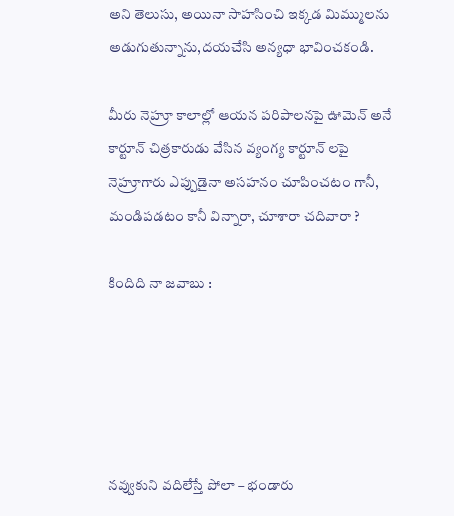అని తెలుసు, అయినా సాహసించి ఇక్కడ మిమ్ములను అడుగుతున్నాను,దయచేసి అన్యధా భావించకండి.

మీరు నెహ్రూ కాలాల్లో ఆయన పరిపాలనపై ఊమెన్ అనే కార్టూన్ చిత్రకారుడు వేసిన వ్యంగ్య కార్టూన్ లపై నెహ్రూగారు ఎప్పుడైనా అసహనం చూపించటం గానీ, మండిపడటం కానీ విన్నారా, చూశారా చదివారా ?

కిందిది నా జవాబు :





నవ్వుకుని వదిలేస్తే పోలా – భండారు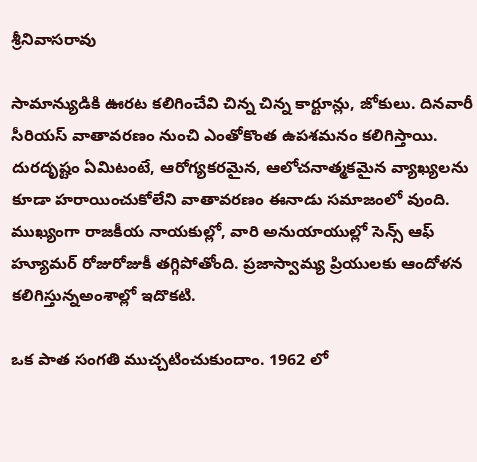శ్రీనివాసరావు

సామాన్యుడికి ఊరట కలిగించేవి చిన్న చిన్న కార్టూన్లు, జోకులు. దినవారీ సీరియస్ వాతావరణం నుంచి ఎంతోకొంత ఉపశమనం కలిగిస్తాయి. దురదృష్టం ఏమిటంటే, ఆరోగ్యకరమైన, ఆలోచనాత్మకమైన వ్యాఖ్యలను కూడా హరాయించుకోలేని వాతావరణం ఈనాడు సమాజంలో వుంది. ముఖ్యంగా రాజకీయ నాయకుల్లో, వారి అనుయాయుల్లో సెన్స్ ఆఫ్ హ్యూమర్ రోజురోజుకీ తగ్గిపోతోంది. ప్రజాస్వామ్య ప్రియులకు ఆందోళన కలిగిస్తున్నఅంశాల్లో ఇదొకటి.

ఒక పాత సంగతి ముచ్చటించుకుందాం. 1962 లో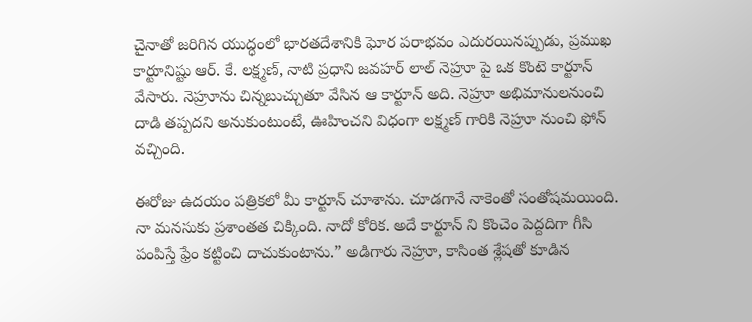చైనాతో జరిగిన యుద్ధంలో భారతదేశానికి ఘోర పరాభవం ఎదురయినప్పుడు, ప్రముఖ కార్టూనిష్టు ఆర్. కే. లక్ష్మణ్, నాటి ప్రధాని జవహర్ లాల్ నెహ్రూ పై ఒక కొంటె కార్టూన్ వేసారు. నెహ్రూను చిన్నబుచ్చుతూ వేసిన ఆ కార్టూన్ అది. నెహ్రూ అభిమానులనుంచి దాడి తప్పదని అనుకుంటుంటే, ఊహించని విధంగా లక్ష్మణ్ గారికి నెహ్రూ నుంచి ఫోన్ వచ్చింది.

ఈరోజు ఉదయం పత్రికలో మీ కార్టూన్ చూశాను. చూడగానే నాకెంతో సంతోషమయింది. నా మనసుకు ప్రశాంతత చిక్కింది. నాదో కోరిక. అదే కార్టూన్ ని కొంచెం పెద్దదిగా గీసి పంపిస్తే ఫ్రేం కట్టించి దాచుకుంటాను.” అడిగారు నెహ్రూ, కాసింత శ్లేషతో కూడిన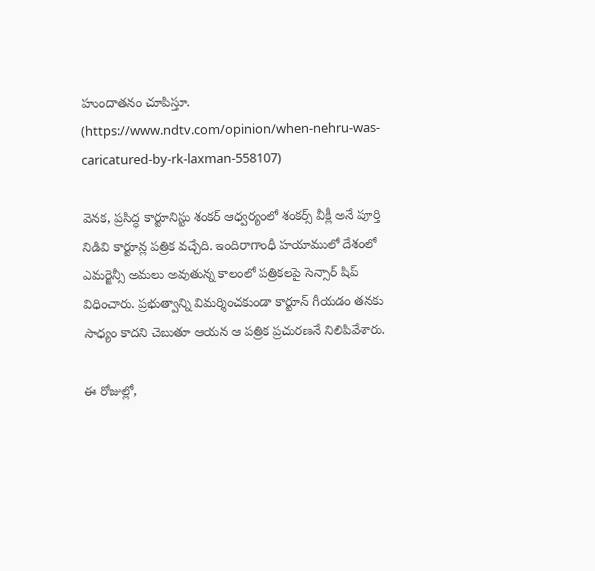హుందాతనం చూపిస్తూ. (https://www.ndtv.com/opinion/when-nehru-was-caricatured-by-rk-laxman-558107)

వెనక, ప్రసిద్ధ కార్టూనిస్టు శంకర్ ఆధ్వర్యంలో శంకర్స్ వీక్లీ అనే పూర్తి నిడివి కార్టూన్ల పత్రిక వచ్చేది. ఇందిరాగాంధీ హయాములో దేశంలో ఎమర్జెన్సీ అమలు అవుతున్న కాలంలో పత్రికలపై సెన్సార్ షిప్ విధించారు. ప్రభుత్వాన్ని విమర్శించకుండా కార్టూన్ గీయడం తనకు సాధ్యం కాదని చెబుతూ ఆయన ఆ పత్రిక ప్రచురణనే నిలిపివేశారు.

ఈ రోజుల్లో,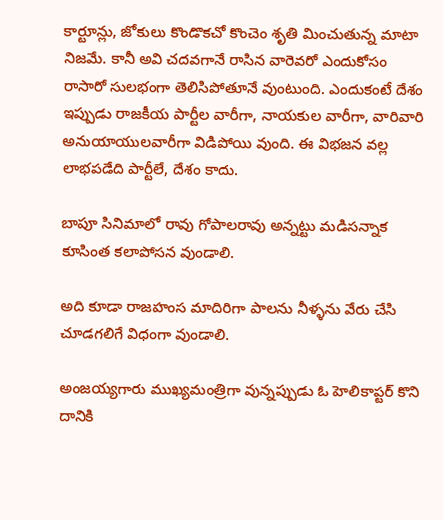కార్టూన్లు, జోకులు కొండొకచో కొంచెం శృతి మించుతున్న మాటా నిజమే. కానీ అవి చదవగానే రాసిన వారెవరో ఎందుకోసం రాసారో సులభంగా తెలిసిపోతూనే వుంటుంది. ఎందుకంటే దేశం ఇప్పుడు రాజకీయ పార్టీల వారీగా, నాయకుల వారీగా, వారివారి అనుయాయులవారీగా విడిపోయి వుంది. ఈ విభజన వల్ల లాభపడేది పార్టీలే, దేశం కాదు.

బాపూ సినిమాలో రావు గోపాలరావు అన్నట్టు మడిసన్నాక కూసింత కలాపోసన వుండాలి.

అది కూడా రాజహంస మాదిరిగా పాలను నీళ్ళను వేరు చేసి చూడగలిగే విధంగా వుండాలి.

అంజయ్యగారు ముఖ్యమంత్రిగా వున్నప్పుడు ఓ హెలికాప్టర్ కొని దానికి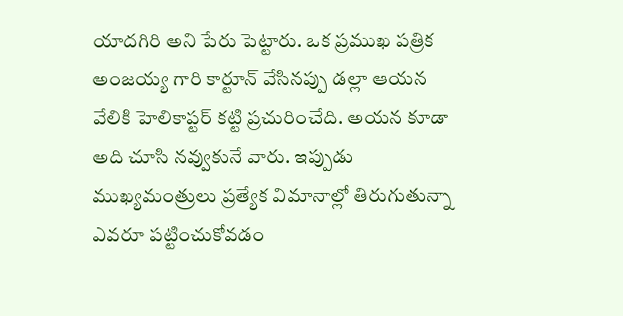యాదగిరి అని పేరు పెట్టారు. ఒక ప్రముఖ పత్రిక అంజయ్య గారి కార్టూన్ వేసినప్పు డల్లా ఆయన వేలికి హెలికాప్టర్ కట్టి ప్రచురించేది. అయన కూడా అది చూసి నవ్వుకునే వారు. ఇప్పుడు ముఖ్యమంత్రులు ప్రత్యేక విమానాల్లో తిరుగుతున్నా ఎవరూ పట్టించుకోవడం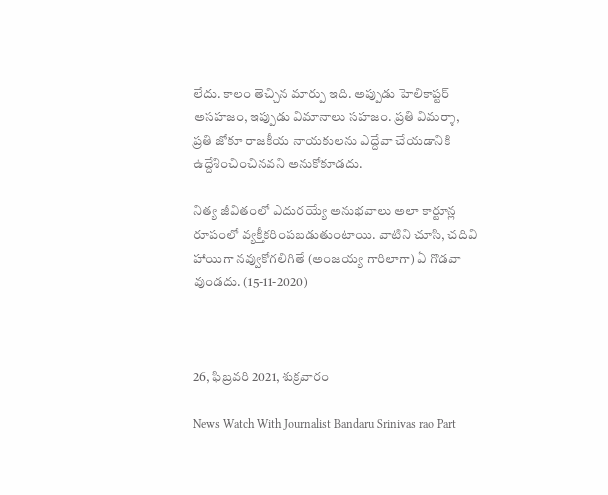లేదు. కాలం తెచ్చిన మార్పు ఇది. అప్పుడు హెలికాప్టర్ అసహజం, ఇప్పుడు విమానాలు సహజం. ప్రతి విమర్శా, ప్రతి జోకూ రాజకీయ నాయకులను ఎద్దేవా చేయడానికి ఉద్దేశించించినవని అనుకోకూడదు.

నిత్య జీవితంలో ఎదురయ్యే అనుభవాలు అలా కార్టూన్ల రూపంలో వ్యక్తీకరింపబడుతుంటాయి. వాటిని చూసి, చదివి హాయిగా నవ్వుకోగలిగితే (అంజయ్య గారిలాగా) ఏ గొడవా వుండదు. (15-11-2020)



26, ఫిబ్రవరి 2021, శుక్రవారం

News Watch With Journalist Bandaru Srinivas rao Part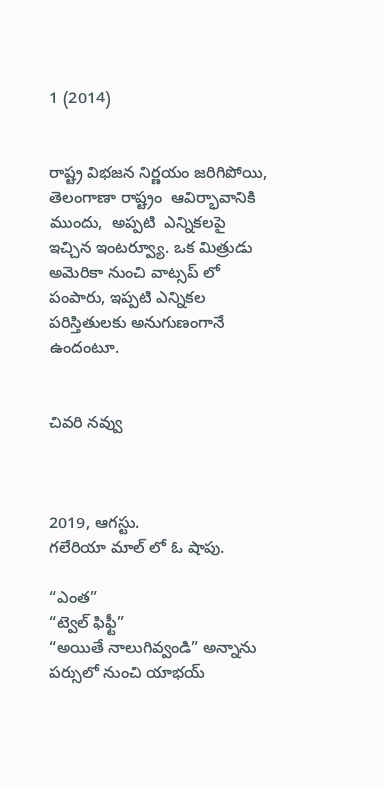1 (2014)


రాష్ట్ర విభజన నిర్ణయం జరిగిపోయి,   తెలంగాణా రాష్ట్రం  ఆవిర్భావానికి   ముందు,  అప్పటి  ఎన్నికలపై  ఇచ్చిన ఇంటర్వ్యూ. ఒక మిత్రుడు  అమెరికా నుంచి వాట్సప్ లో పంపారు, ఇప్పటి ఎన్నికల పరిస్తితులకు అనుగుణంగానే ఉందంటూ.


చివరి నవ్వు



2019, ఆగస్టు.
గలేరియా మాల్ లో ఓ షాపు.

“ఎంత”
“ట్వెల్ ఫిఫ్టీ”
“అయితే నాలుగివ్వండి” అన్నాను పర్సులో నుంచి యాభయ్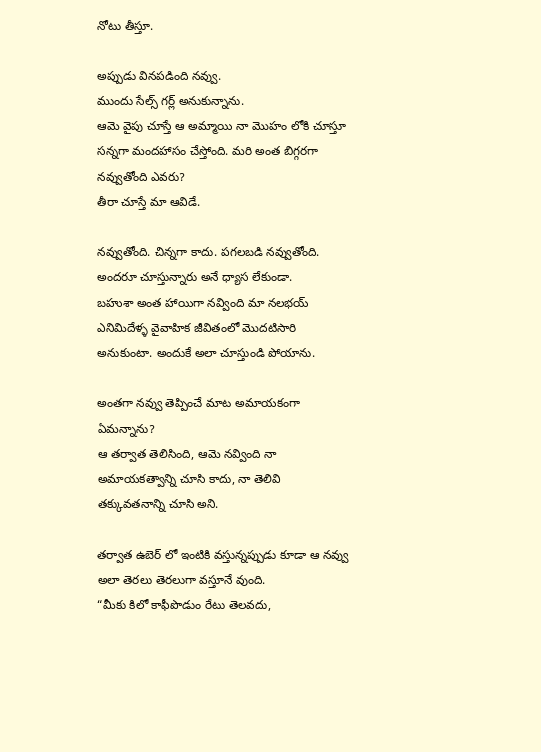నోటు తీస్తూ.

అప్పుడు వినపడింది నవ్వు.
ముందు సేల్స్ గర్ల్ అనుకున్నాను.
ఆమె వైపు చూస్తే ఆ అమ్మాయి నా మొహం లోకి చూస్తూ సన్నగా మందహాసం చేస్తోంది. మరి అంత బిగ్గరగా నవ్వుతోంది ఎవరు?
తీరా చూస్తే మా ఆవిడే.

నవ్వుతోంది. చిన్నగా కాదు. పగలబడి నవ్వుతోంది. అందరూ చూస్తున్నారు అనే ధ్యాస లేకుండా.
బహుశా అంత హాయిగా నవ్వింది మా నలభయ్ ఎనిమిదేళ్ళ వైవాహిక జీవితంలో మొదటిసారి అనుకుంటా. అందుకే అలా చూస్తుండి పోయాను.

అంతగా నవ్వు తెప్పించే మాట అమాయకంగా ఏమన్నాను?
ఆ తర్వాత తెలిసింది, ఆమె నవ్వింది నా అమాయకత్వాన్ని చూసి కాదు, నా తెలివి తక్కువతనాన్ని చూసి అని.

తర్వాత ఉబెర్ లో ఇంటికి వస్తున్నప్పుడు కూడా ఆ నవ్వు అలా తెరలు తెరలుగా వస్తూనే వుంది.
“మీకు కిలో కాఫీపొడుం రేటు తెలవదు,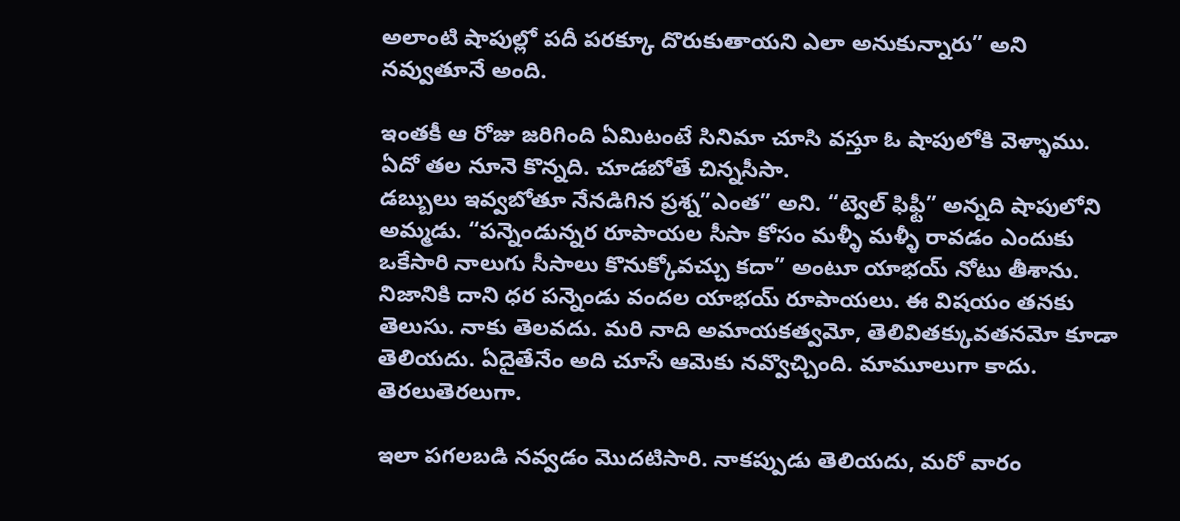అలాంటి షాపుల్లో పదీ పరక్కూ దొరుకుతాయని ఎలా అనుకున్నారు” అని నవ్వుతూనే అంది.

ఇంతకీ ఆ రోజు జరిగింది ఏమిటంటే సినిమా చూసి వస్తూ ఓ షాపులోకి వెళ్ళాము. ఏదో తల నూనె కొన్నది. చూడబోతే చిన్నసీసా.
డబ్బులు ఇవ్వబోతూ నేనడిగిన ప్రశ్న”ఎంత” అని. “ట్వెల్ ఫిఫ్టీ” అన్నది షాపులోని అమ్మడు. “పన్నెండున్నర రూపాయల సీసా కోసం మళ్ళీ మళ్ళీ రావడం ఎందుకు ఒకేసారి నాలుగు సీసాలు కొనుక్కోవచ్చు కదా” అంటూ యాభయ్ నోటు తీశాను. నిజానికి దాని ధర పన్నెండు వందల యాభయ్ రూపాయలు. ఈ విషయం తనకు తెలుసు. నాకు తెలవదు. మరి నాది అమాయకత్వమో, తెలివితక్కువతనమో కూడా తెలియదు. ఏదైతేనేం అది చూసే ఆమెకు నవ్వొచ్చింది. మామూలుగా కాదు. తెరలుతెరలుగా.

ఇలా పగలబడి నవ్వడం మొదటిసారి. నాకప్పుడు తెలియదు, మరో వారం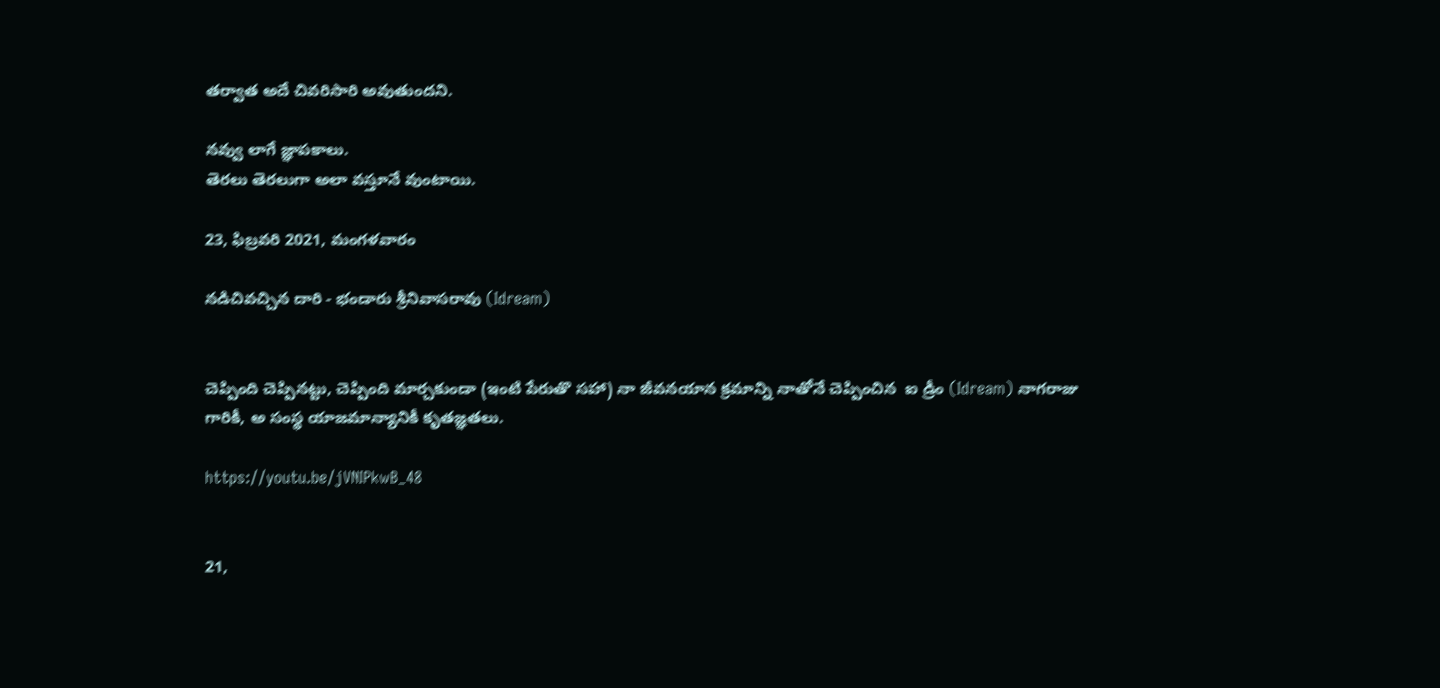తర్వాత అదే చివరిసారి అవుతుందని.

నవ్వు లాగే జ్ఞాపకాలు.
తెరలు తెరలుగా అలా వస్తూనే వుంటాయి.

23, ఫిబ్రవరి 2021, మంగళవారం

నడిచివచ్చిన దారి - భండారు శ్రీనివాసరావు (Idream)


చెప్పింది చెప్పినట్టు, చెప్పింది మార్చకుండా (ఇంటి పేరుతొ సహా) నా జీవనయాన క్రమాన్ని నాతోనే చెప్పించిన  ఐ డ్రీం (Idream) నాగరాజు గారికీ, అ సంస్థ యాజమాన్యానికీ కృతజ్ఞతలు.

https://youtu.be/jVNIPkwB_48


21,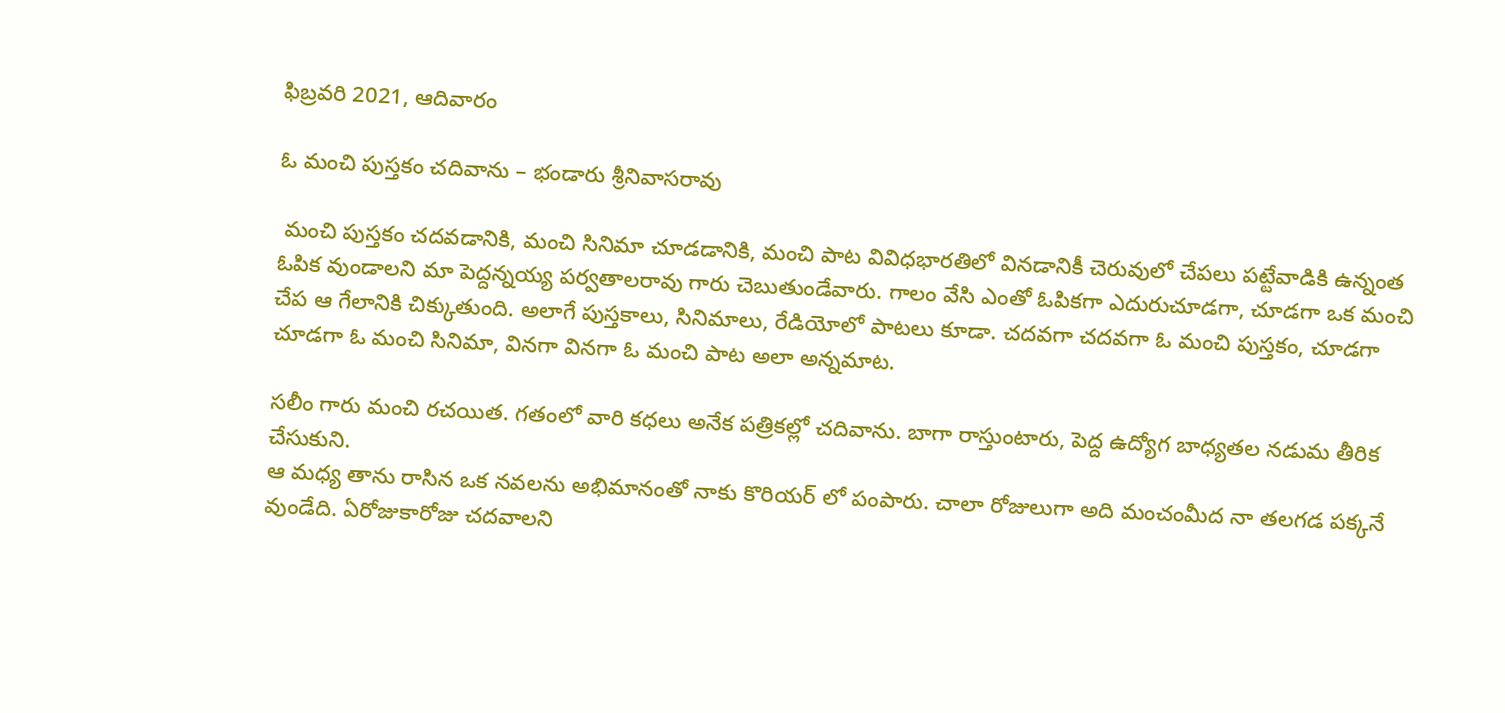ఫిబ్రవరి 2021, ఆదివారం

ఓ మంచి పుస్తకం చదివాను – భండారు శ్రీనివాసరావు

 మంచి పుస్తకం చదవడానికి, మంచి సినిమా చూడడానికి, మంచి పాట వివిధభారతిలో వినడానికీ చెరువులో చేపలు పట్టేవాడికి ఉన్నంత ఓపిక వుండాలని మా పెద్దన్నయ్య పర్వతాలరావు గారు చెబుతుండేవారు. గాలం వేసి ఎంతో ఓపికగా ఎదురుచూడగా, చూడగా ఒక మంచి చేప ఆ గేలానికి చిక్కుతుంది. అలాగే పుస్తకాలు, సినిమాలు, రేడియోలో పాటలు కూడా. చదవగా చదవగా ఓ మంచి పుస్తకం, చూడగా చూడగా ఓ మంచి సినిమా, వినగా వినగా ఓ మంచి పాట అలా అన్నమాట.

సలీం గారు మంచి రచయిత. గతంలో వారి కధలు అనేక పత్రికల్లో చదివాను. బాగా రాస్తుంటారు, పెద్ద ఉద్యోగ బాధ్యతల నడుమ తీరిక చేసుకుని.
ఆ మధ్య తాను రాసిన ఒక నవలను అభిమానంతో నాకు కొరియర్ లో పంపారు. చాలా రోజులుగా అది మంచంమీద నా తలగడ పక్కనే వుండేది. ఏరోజుకారోజు చదవాలని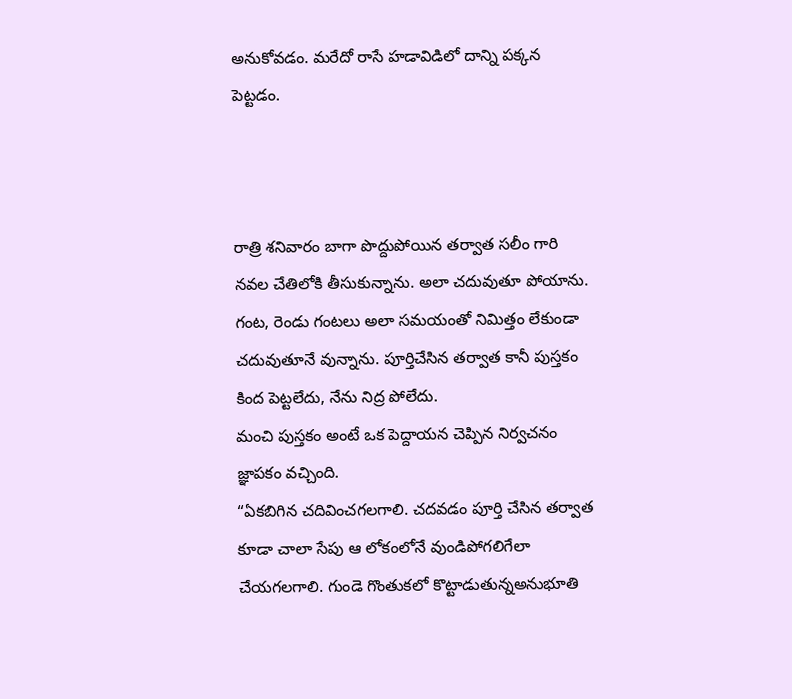అనుకోవడం. మరేదో రాసే హడావిడిలో దాన్ని పక్కన పెట్టడం.



రాత్రి శనివారం బాగా పొద్దుపోయిన తర్వాత సలీం గారి నవల చేతిలోకి తీసుకున్నాను. అలా చదువుతూ పోయాను. గంట, రెండు గంటలు అలా సమయంతో నిమిత్తం లేకుండా చదువుతూనే వున్నాను. పూర్తిచేసిన తర్వాత కానీ పుస్తకం కింద పెట్టలేదు, నేను నిద్ర పోలేదు.
మంచి పుస్తకం అంటే ఒక పెద్దాయన చెప్పిన నిర్వచనం జ్ఞాపకం వచ్చింది.
“ఏకబిగిన చదివించగలగాలి. చదవడం పూర్తి చేసిన తర్వాత కూడా చాలా సేపు ఆ లోకంలోనే వుండిపోగలిగేలా చేయగలగాలి. గుండె గొంతుకలో కొట్టాడుతున్నఅనుభూతి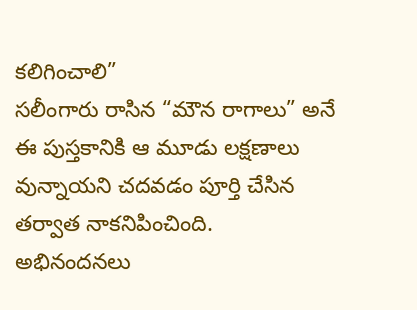కలిగించాలి”
సలీంగారు రాసిన “మౌన రాగాలు” అనే ఈ పుస్తకానికి ఆ మూడు లక్షణాలు వున్నాయని చదవడం పూర్తి చేసిన తర్వాత నాకనిపించింది.
అభినందనలు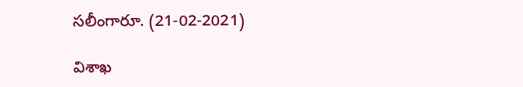సలీంగారూ. (21-02-2021)

విశాఖ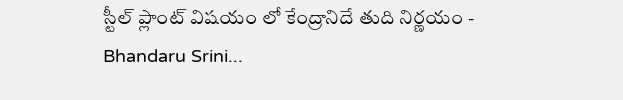స్టీల్ ప్లాంట్ విషయం లో కేంద్రానిదే తుది నిర్ణయం - Bhandaru Srini...